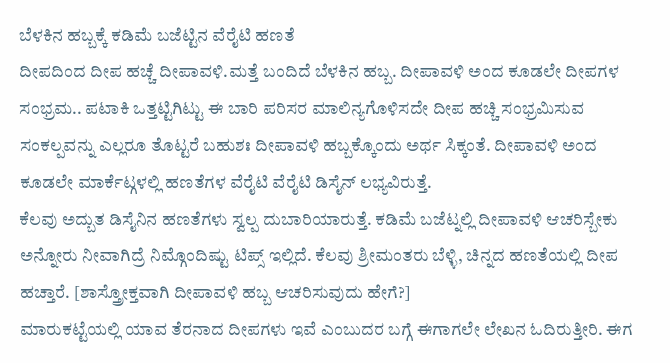ಬೆಳಕಿನ ಹಬ್ಬಕ್ಕೆ ಕಡಿಮೆ ಬಜೆಟ್ಟಿನ ವೆರೈಟಿ ಹಣತೆ
ದೀಪದಿಂದ ದೀಪ ಹಚ್ಚೆ ದೀಪಾವಳಿ.ಮತ್ತೆ ಬಂದಿದೆ ಬೆಳಕಿನ ಹಬ್ಬ. ದೀಪಾವಳಿ ಅಂದ ಕೂಡಲೇ ದೀಪಗಳ ಸಂಭ್ರಮ.. ಪಟಾಕಿ ಒತ್ತಟ್ಟಿಗಿಟ್ಟು ಈ ಬಾರಿ ಪರಿಸರ ಮಾಲಿನ್ಯಗೊಳಿಸದೇ ದೀಪ ಹಚ್ಚಿ ಸಂಭ್ರಮಿಸುವ ಸಂಕಲ್ಪವನ್ನು ಎಲ್ಲರೂ ತೊಟ್ಟರೆ ಬಹುಶಃ ದೀಪಾವಳಿ ಹಬ್ಬಕ್ಕೊಂದು ಅರ್ಥ ಸಿಕ್ಕಂತೆ. ದೀಪಾವಳಿ ಅಂದ ಕೂಡಲೇ ಮಾರ್ಕೆಟ್ಗಳಲ್ಲಿ ಹಣತೆಗಳ ವೆರೈಟಿ ವೆರೈಟಿ ಡಿಸೈನ್ ಲಭ್ಯವಿರುತ್ತೆ.
ಕೆಲವು ಅದ್ಬುತ ಡಿಸೈನಿನ ಹಣತೆಗಳು ಸ್ವಲ್ಪ ದುಬಾರಿಯಾರುತ್ತೆ. ಕಡಿಮೆ ಬಜೆಟ್ನಲ್ಲಿ ದೀಪಾವಳಿ ಆಚರಿಸ್ಬೇಕು ಅನ್ನೋರು ನೀವಾಗಿದ್ರೆ ನಿಮ್ಗೊಂದಿಷ್ಟು ಟಿಪ್ಸ್ ಇಲ್ಲಿದೆ. ಕೆಲವು ಶ್ರೀಮಂತರು ಬೆಳ್ಳಿ, ಚಿನ್ನದ ಹಣತೆಯಲ್ಲಿ ದೀಪ ಹಚ್ತಾರೆ. [ಶಾಸ್ತ್ರೋಕ್ತವಾಗಿ ದೀಪಾವಳಿ ಹಬ್ಬ ಆಚರಿಸುವುದು ಹೇಗೆ?]
ಮಾರುಕಟ್ಟೆಯಲ್ಲಿ ಯಾವ ತೆರನಾದ ದೀಪಗಳು ಇವೆ ಎಂಬುದರ ಬಗ್ಗೆ ಈಗಾಗಲೇ ಲೇಖನ ಓದಿರುತ್ತೀರಿ. ಈಗ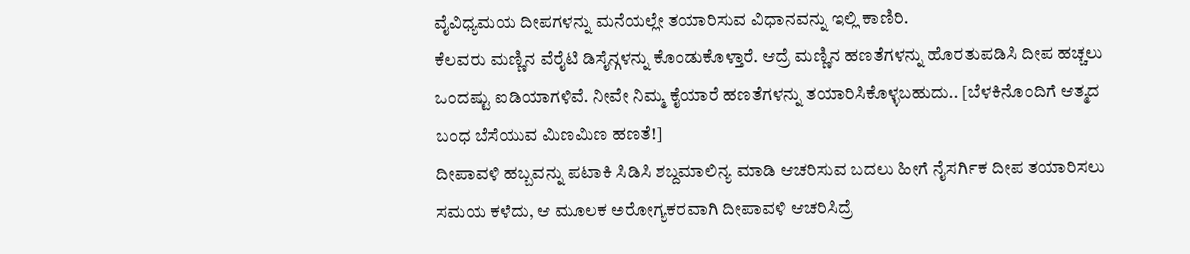ವೈವಿಧ್ಯಮಯ ದೀಪಗಳನ್ನು ಮನೆಯಲ್ಲೇ ತಯಾರಿಸುವ ವಿಧಾನವನ್ನು ಇಲ್ಲಿ ಕಾಣಿರಿ.
ಕೆಲವರು ಮಣ್ಣಿನ ವೆರೈಟಿ ಡಿಸೈನ್ಗಳನ್ನು ಕೊಂಡುಕೊಳ್ತಾರೆ. ಆದ್ರೆ ಮಣ್ಣಿನ ಹಣತೆಗಳನ್ನು ಹೊರತುಪಡಿಸಿ ದೀಪ ಹಚ್ಚಲು ಒಂದಷ್ಟು ಐಡಿಯಾಗಳಿವೆ. ನೀವೇ ನಿಮ್ಮ ಕೈಯಾರೆ ಹಣತೆಗಳನ್ನು ತಯಾರಿಸಿಕೊಳ್ಳಬಹುದು.. [ಬೆಳಕಿನೊಂದಿಗೆ ಆತ್ಮದ ಬಂಧ ಬೆಸೆಯುವ ಮಿಣಮಿಣ ಹಣತೆ!]
ದೀಪಾವಳಿ ಹಬ್ಬವನ್ನು ಪಟಾಕಿ ಸಿಡಿಸಿ ಶಬ್ದಮಾಲಿನ್ಯ ಮಾಡಿ ಆಚರಿಸುವ ಬದಲು ಹೀಗೆ ನೈಸರ್ಗಿಕ ದೀಪ ತಯಾರಿಸಲು ಸಮಯ ಕಳೆದು, ಆ ಮೂಲಕ ಅರೋಗ್ಯಕರವಾಗಿ ದೀಪಾವಳಿ ಆಚರಿಸಿದ್ರೆ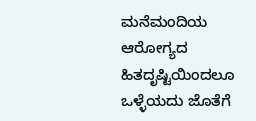ಮನೆಮಂದಿಯ ಆರೋಗ್ಯದ ಹಿತದೃಷ್ಟಿಯಿಂದಲೂ ಒಳ್ಳೆಯದು ಜೊತೆಗೆ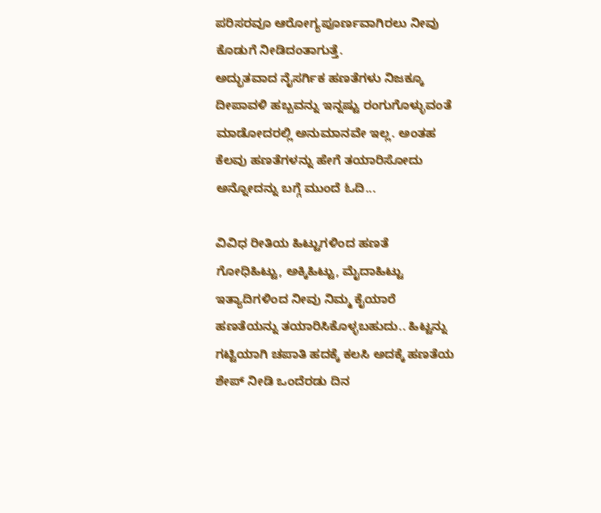ಪರಿಸರವೂ ಆರೋಗ್ಯಪೂರ್ಣವಾಗಿರಲು ನೀವು ಕೊಡುಗೆ ನೀಡಿದಂತಾಗುತ್ತೆ.
ಅದ್ಭುತವಾದ ನೈಸರ್ಗಿಕ ಹಣತೆಗಳು ನಿಜಕ್ಕೂ ದೀಪಾವಳಿ ಹಬ್ಬವನ್ನು ಇನ್ನಷ್ಟು ರಂಗುಗೊಳ್ಳುವಂತೆ ಮಾಡೋದರಲ್ಲಿ ಅನುಮಾನವೇ ಇಲ್ಲ. ಅಂತಹ ಕೆಲವು ಹಣತೆಗಳನ್ನು ಹೇಗೆ ತಯಾರಿಸೋದು ಅನ್ನೋದನ್ನು ಬಗ್ಗೆ ಮುಂದೆ ಓದಿ...

ವಿವಿಧ ರೀತಿಯ ಹಿಟ್ಟುಗಳಿಂದ ಹಣತೆ
ಗೋಧಿಹಿಟ್ಟು, ಅಕ್ಕಿಹಿಟ್ಟು, ಮೈದಾಹಿಟ್ಟು ಇತ್ಯಾದಿಗಳಿಂದ ನೀವು ನಿಮ್ಮ ಕೈಯಾರೆ ಹಣತೆಯನ್ನು ತಯಾರಿಸಿಕೊಳ್ಳಬಹುದು.. ಹಿಟ್ಟನ್ನು ಗಟ್ಟಿಯಾಗಿ ಚಪಾತಿ ಹದಕ್ಕೆ ಕಲಸಿ ಅದಕ್ಕೆ ಹಣತೆಯ ಶೇಪ್ ನೀಡಿ ಒಂದೆರಡು ದಿನ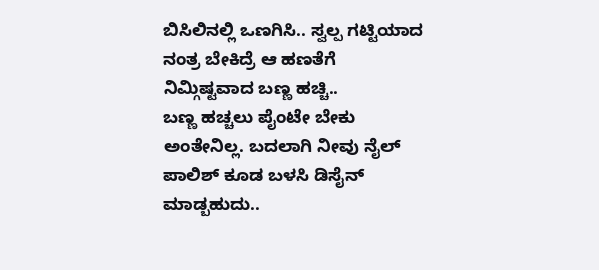ಬಿಸಿಲಿನಲ್ಲಿ ಒಣಗಿಸಿ.. ಸ್ವಲ್ಪ ಗಟ್ಟಿಯಾದ ನಂತ್ರ ಬೇಕಿದ್ರೆ ಆ ಹಣತೆಗೆ ನಿಮ್ಗಿಷ್ಟವಾದ ಬಣ್ಣ ಹಚ್ಚಿ..
ಬಣ್ಣ ಹಚ್ಚಲು ಪೈಂಟೇ ಬೇಕು ಅಂತೇನಿಲ್ಲ. ಬದಲಾಗಿ ನೀವು ನೈಲ್ ಪಾಲಿಶ್ ಕೂಡ ಬಳಸಿ ಡಿಸೈನ್ ಮಾಡ್ಬಹುದು..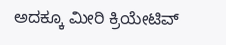ಅದಕ್ಕೂ ಮೀರಿ ಕ್ರಿಯೇಟಿವ್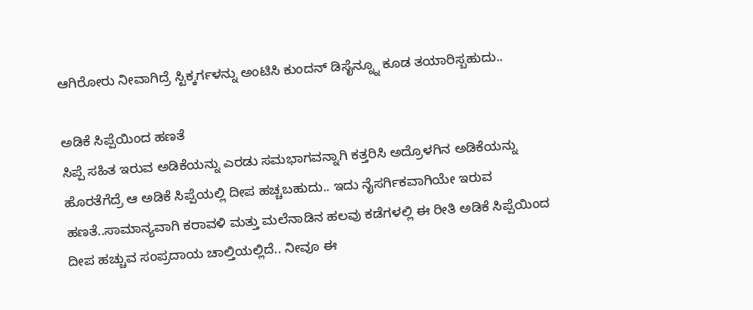ಆಗಿರೋರು ನೀವಾಗಿದ್ರೆ ಸ್ಟಿಕ್ಕರ್ಗಳನ್ನು ಅಂಟಿಸಿ ಕುಂದನ್ ಡಿಸೈನ್ನ್ನೂ ಕೂಡ ತಯಾರಿಸ್ಬಹುದು..

ಅಡಿಕೆ ಸಿಪ್ಪೆಯಿಂದ ಹಣತೆ
ಸಿಪ್ಪೆ ಸಹಿತ ಇರುವ ಅಡಿಕೆಯನ್ನು ಎರಡು ಸಮಭಾಗವನ್ನಾಗಿ ಕತ್ತರಿಸಿ ಅದ್ರೊಳಗಿನ ಅಡಿಕೆಯನ್ನು ಹೊರತೆಗೆದ್ರೆ ಆ ಅಡಿಕೆ ಸಿಪ್ಪೆಯಲ್ಲಿ ದೀಪ ಹಚ್ಚಬಹುದು.. ಇದು ನೈಸರ್ಗಿಕವಾಗಿಯೇ ಇರುವ ಹಣತೆ..ಸಾಮಾನ್ಯವಾಗಿ ಕರಾವಳಿ ಮತ್ತು ಮಲೆನಾಡಿನ ಹಲವು ಕಡೆಗಳಲ್ಲಿ ಈ ರೀತಿ ಅಡಿಕೆ ಸಿಪ್ಪೆಯಿಂದ ದೀಪ ಹಚ್ಚುವ ಸಂಪ್ರದಾಯ ಚಾಲ್ತಿಯಲ್ಲಿದೆ.. ನೀವೂ ಈ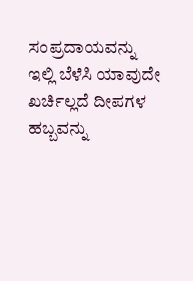ಸಂಪ್ರದಾಯವನ್ನು ಇಲ್ಲಿ ಬೆಳೆಸಿ ಯಾವುದೇ ಖರ್ಚಿಲ್ಲದೆ ದೀಪಗಳ ಹಬ್ಬವನ್ನು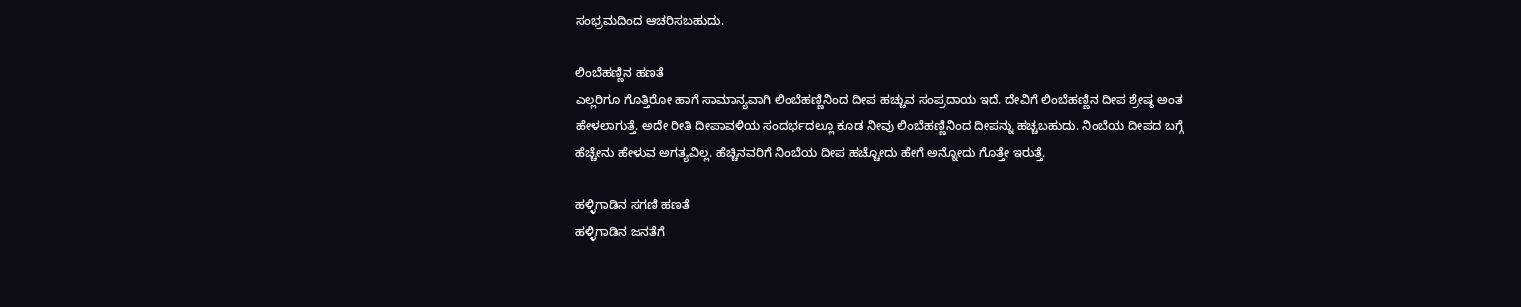ಸಂಭ್ರಮದಿಂದ ಆಚರಿಸಬಹುದು.

ಲಿಂಬೆಹಣ್ಣಿನ ಹಣತೆ
ಎಲ್ಲರಿಗೂ ಗೊತ್ತಿರೋ ಹಾಗೆ ಸಾಮಾನ್ಯವಾಗಿ ಲಿಂಬೆಹಣ್ಣಿನಿಂದ ದೀಪ ಹಚ್ಚುವ ಸಂಪ್ರದಾಯ ಇದೆ. ದೇವಿಗೆ ಲಿಂಬೆಹಣ್ಣಿನ ದೀಪ ಶ್ರೇಷ್ಠ ಅಂತ ಹೇಳಲಾಗುತ್ತೆ. ಅದೇ ರೀತಿ ದೀಪಾವಳಿಯ ಸಂದರ್ಭದಲ್ಲೂ ಕೂಡ ನೀವು ಲಿಂಬೆಹಣ್ಣಿನಿಂದ ದೀಪನ್ನು ಹಚ್ಚಬಹುದು. ನಿಂಬೆಯ ದೀಪದ ಬಗ್ಗೆ ಹೆಚ್ಚೇನು ಹೇಳುವ ಅಗತ್ಯವಿಲ್ಲ. ಹೆಚ್ಚಿನವರಿಗೆ ನಿಂಬೆಯ ದೀಪ ಹಚ್ಚೋದು ಹೇಗೆ ಅನ್ನೋದು ಗೊತ್ತೇ ಇರುತ್ತೆ.

ಹಳ್ಳಿಗಾಡಿನ ಸಗಣಿ ಹಣತೆ
ಹಳ್ಳಿಗಾಡಿನ ಜನತೆಗೆ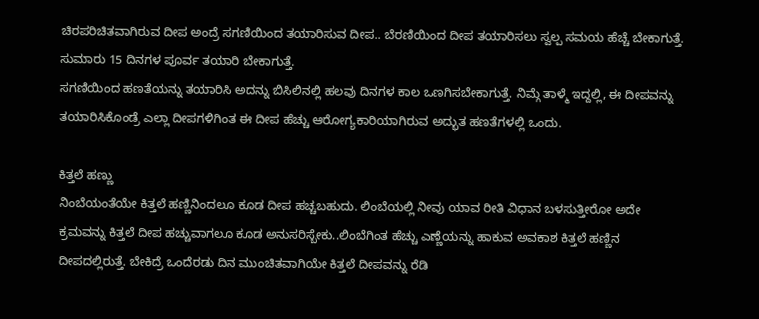ಚಿರಪರಿಚಿತವಾಗಿರುವ ದೀಪ ಅಂದ್ರೆ ಸಗಣಿಯಿಂದ ತಯಾರಿಸುವ ದೀಪ.. ಬೆರಣಿಯಿಂದ ದೀಪ ತಯಾರಿಸಲು ಸ್ವಲ್ಪ ಸಮಯ ಹೆಚ್ಚೆ ಬೇಕಾಗುತ್ತೆ. ಸುಮಾರು 15 ದಿನಗಳ ಪೂರ್ವ ತಯಾರಿ ಬೇಕಾಗುತ್ತೆ.
ಸಗಣಿಯಿಂದ ಹಣತೆಯನ್ನು ತಯಾರಿಸಿ ಅದನ್ನು ಬಿಸಿಲಿನಲ್ಲಿ ಹಲವು ದಿನಗಳ ಕಾಲ ಒಣಗಿಸಬೇಕಾಗುತ್ತೆ. ನಿಮ್ಗೆ ತಾಳ್ಮೆ ಇದ್ದಲ್ಲಿ, ಈ ದೀಪವನ್ನು ತಯಾರಿಸಿಕೊಂಡ್ರೆ ಎಲ್ಲಾ ದೀಪಗಳಿಗಿಂತ ಈ ದೀಪ ಹೆಚ್ಚು ಆರೋಗ್ಯಕಾರಿಯಾಗಿರುವ ಅದ್ಭುತ ಹಣತೆಗಳಲ್ಲಿ ಒಂದು.

ಕಿತ್ತಲೆ ಹಣ್ಣು
ನಿಂಬೆಯಂತೆಯೇ ಕಿತ್ತಲೆ ಹಣ್ಣಿನಿಂದಲೂ ಕೂಡ ದೀಪ ಹಚ್ಚಬಹುದು. ಲಿಂಬೆಯಲ್ಲಿ ನೀವು ಯಾವ ರೀತಿ ವಿಧಾನ ಬಳಸುತ್ತೀರೋ ಅದೇ ಕ್ರಮವನ್ನು ಕಿತ್ತಲೆ ದೀಪ ಹಚ್ಚುವಾಗಲೂ ಕೂಡ ಅನುಸರಿಸ್ಬೇಕು..ಲಿಂಬೆಗಿಂತ ಹೆಚ್ಚು ಎಣ್ಣೆಯನ್ನು ಹಾಕುವ ಅವಕಾಶ ಕಿತ್ತಲೆ ಹಣ್ಣಿನ ದೀಪದಲ್ಲಿರುತ್ತೆ. ಬೇಕಿದ್ರೆ ಒಂದೆರಡು ದಿನ ಮುಂಚಿತವಾಗಿಯೇ ಕಿತ್ತಲೆ ದೀಪವನ್ನು ರೆಡಿ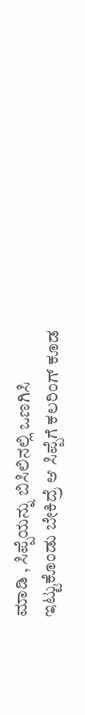ಮಾಡಿ , ಸಿಪ್ಪೆಯನ್ನು ಬಿಸಿಲಿನಲ್ಲಿ ಒಣಗಿಸಿ ಇಟ್ಟುಕೊಂಡು ಬೇಕಿದ್ರೆ ಆ ಸಿಪ್ಪೆಗೆ ಕಲರಿಂಗ್ ಕೂಡ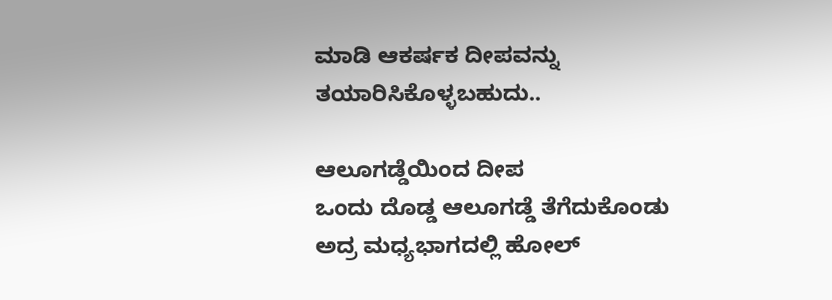ಮಾಡಿ ಆಕರ್ಷಕ ದೀಪವನ್ನು ತಯಾರಿಸಿಕೊಳ್ಳಬಹುದು..

ಆಲೂಗಡ್ಡೆಯಿಂದ ದೀಪ
ಒಂದು ದೊಡ್ಡ ಆಲೂಗಡ್ಡೆ ತೆಗೆದುಕೊಂಡು ಅದ್ರ ಮಧ್ಯಭಾಗದಲ್ಲಿ ಹೋಲ್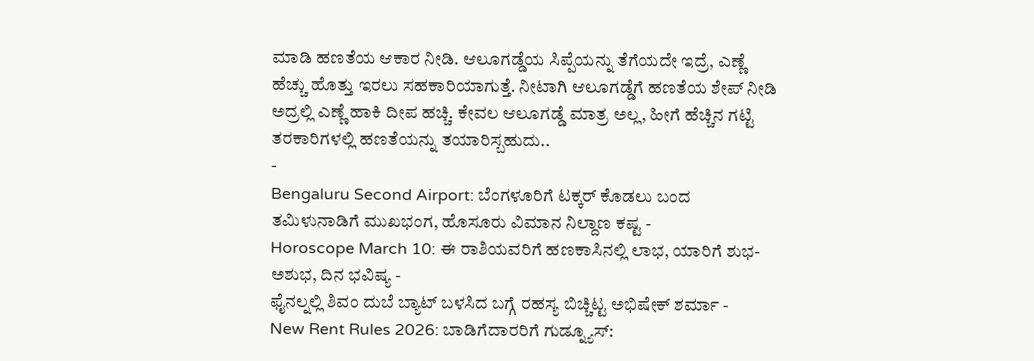ಮಾಡಿ ಹಣತೆಯ ಆಕಾರ ನೀಡಿ. ಆಲೂಗಡ್ಡೆಯ ಸಿಪ್ಪೆಯನ್ನು ತೆಗೆಯದೇ ಇದ್ರೆ, ಎಣ್ಣೆ ಹೆಚ್ಚು ಹೊತ್ತು ಇರಲು ಸಹಕಾರಿಯಾಗುತ್ತೆ. ನೀಟಾಗಿ ಆಲೂಗಡ್ಡೆಗೆ ಹಣತೆಯ ಶೇಪ್ ನೀಡಿ ಅದ್ರಲ್ಲಿ ಎಣ್ಣೆ ಹಾಕಿ ದೀಪ ಹಚ್ಚಿ. ಕೇವಲ ಆಲೂಗಡ್ಡೆ ಮಾತ್ರ ಅಲ್ಲ, ಹೀಗೆ ಹೆಚ್ಚಿನ ಗಟ್ಟಿ ತರಕಾರಿಗಳಲ್ಲಿ ಹಣತೆಯನ್ನು ತಯಾರಿಸ್ಬಹುದು..
-
Bengaluru Second Airport: ಬೆಂಗಳೂರಿಗೆ ಟಕ್ಕರ್ ಕೊಡಲು ಬಂದ ತಮಿಳುನಾಡಿಗೆ ಮುಖಭಂಗ, ಹೊಸೂರು ವಿಮಾನ ನಿಲ್ದಾಣ ಕಷ್ಟ -
Horoscope March 10: ಈ ರಾಶಿಯವರಿಗೆ ಹಣಕಾಸಿನಲ್ಲಿ ಲಾಭ, ಯಾರಿಗೆ ಶುಭ-ಅಶುಭ, ದಿನ ಭವಿಷ್ಯ -
ಫೈನಲ್ನಲ್ಲಿ ಶಿವಂ ದುಬೆ ಬ್ಯಾಟ್ ಬಳಸಿದ ಬಗ್ಗೆ ರಹಸ್ಯ ಬಿಚ್ಚಿಟ್ಟ ಅಭಿಷೇಕ್ ಶರ್ಮಾ -
New Rent Rules 2026: ಬಾಡಿಗೆದಾರರಿಗೆ ಗುಡ್ನ್ಯೂಸ್: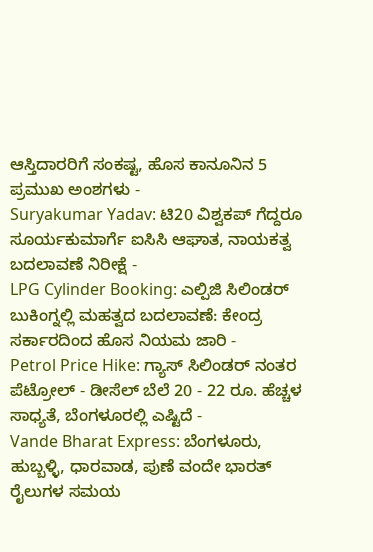ಆಸ್ತಿದಾರರಿಗೆ ಸಂಕಷ್ಟ, ಹೊಸ ಕಾನೂನಿನ 5 ಪ್ರಮುಖ ಅಂಶಗಳು -
Suryakumar Yadav: ಟಿ20 ವಿಶ್ವಕಪ್ ಗೆದ್ದರೂ ಸೂರ್ಯಕುಮಾರ್ಗೆ ಐಸಿಸಿ ಆಘಾತ, ನಾಯಕತ್ವ ಬದಲಾವಣೆ ನಿರೀಕ್ಷೆ -
LPG Cylinder Booking: ಎಲ್ಪಿಜಿ ಸಿಲಿಂಡರ್ ಬುಕಿಂಗ್ನಲ್ಲಿ ಮಹತ್ವದ ಬದಲಾವಣೆ: ಕೇಂದ್ರ ಸರ್ಕಾರದಿಂದ ಹೊಸ ನಿಯಮ ಜಾರಿ -
Petrol Price Hike: ಗ್ಯಾಸ್ ಸಿಲಿಂಡರ್ ನಂತರ ಪೆಟ್ರೋಲ್ - ಡೀಸೆಲ್ ಬೆಲೆ 20 - 22 ರೂ. ಹೆಚ್ಚಳ ಸಾಧ್ಯತೆ, ಬೆಂಗಳೂರಲ್ಲಿ ಎಷ್ಟಿದೆ -
Vande Bharat Express: ಬೆಂಗಳೂರು, ಹುಬ್ಬಳ್ಳಿ, ಧಾರವಾಡ, ಪುಣೆ ವಂದೇ ಭಾರತ್ ರೈಲುಗಳ ಸಮಯ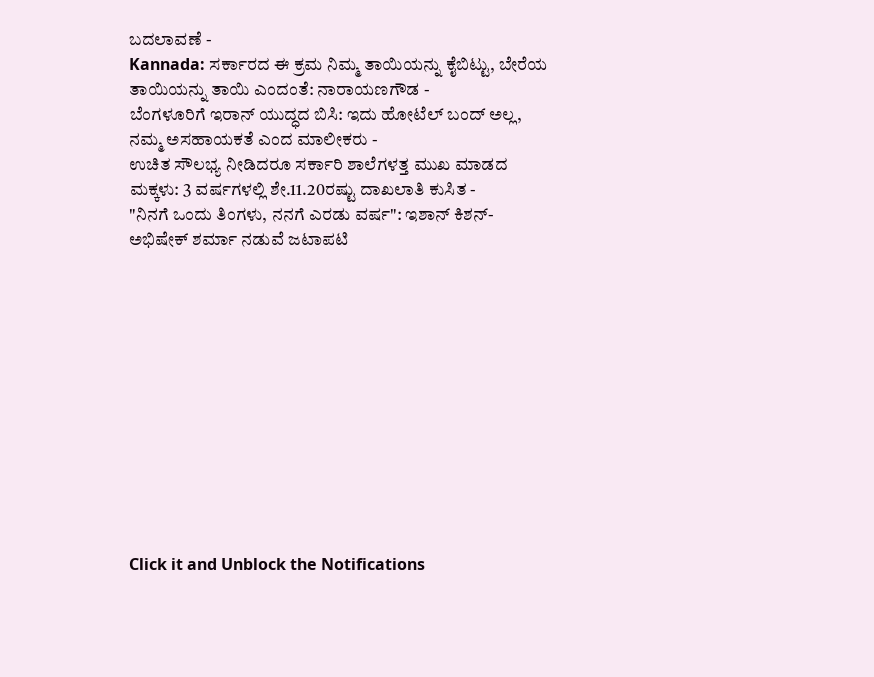ಬದಲಾವಣೆ -
Kannada: ಸರ್ಕಾರದ ಈ ಕ್ರಮ ನಿಮ್ಮ ತಾಯಿಯನ್ನು ಕೈಬಿಟ್ಟು, ಬೇರೆಯ ತಾಯಿಯನ್ನು ತಾಯಿ ಎಂದಂತೆ: ನಾರಾಯಣಗೌಡ -
ಬೆಂಗಳೂರಿಗೆ ಇರಾನ್ ಯುದ್ಧದ ಬಿಸಿ: ಇದು ಹೋಟೆಲ್ ಬಂದ್ ಅಲ್ಲ, ನಮ್ಮ ಅಸಹಾಯಕತೆ ಎಂದ ಮಾಲೀಕರು -
ಉಚಿತ ಸೌಲಭ್ಯ ನೀಡಿದರೂ ಸರ್ಕಾರಿ ಶಾಲೆಗಳತ್ತ ಮುಖ ಮಾಡದ ಮಕ್ಕಳು: 3 ವರ್ಷಗಳಲ್ಲಿ ಶೇ.11.20ರಷ್ಟು ದಾಖಲಾತಿ ಕುಸಿತ -
"ನಿನಗೆ ಒಂದು ತಿಂಗಳು, ನನಗೆ ಎರಡು ವರ್ಷ": ಇಶಾನ್ ಕಿಶನ್-ಅಭಿಷೇಕ್ ಶರ್ಮಾ ನಡುವೆ ಜಟಾಪಟಿ












Click it and Unblock the Notifications